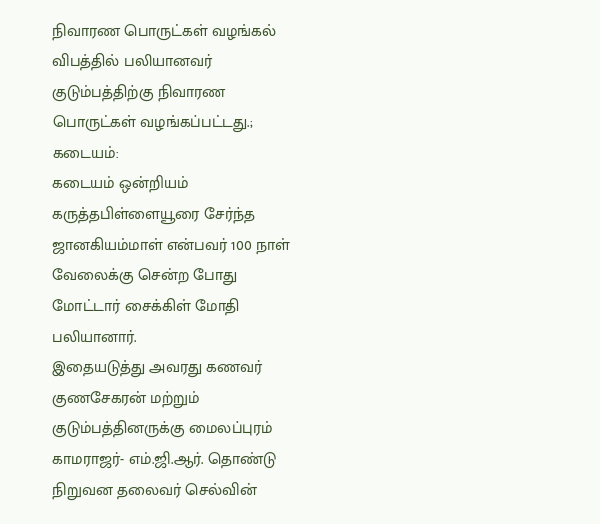நிவாரண பொருட்கள் வழங்கல்
விபத்தில் பலியானவர் குடும்பத்திற்கு நிவாரண பொருட்கள் வழங்கப்பட்டது.;
கடையம்:
கடையம் ஒன்றியம் கருத்தபிள்ளையூரை சேர்ந்த ஜானகியம்மாள் என்பவர் 100 நாள் வேலைக்கு சென்ற போது மோட்டார் சைக்கிள் மோதி பலியானார்.
இதையடுத்து அவரது கணவர் குணசேகரன் மற்றும் குடும்பத்தினருக்கு மைலப்புரம் காமராஜர்- எம்.ஜி.ஆர். தொண்டு நிறுவன தலைவர் செல்வின்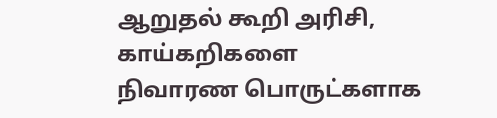ஆறுதல் கூறி அரிசி, காய்கறிகளை நிவாரண பொருட்களாக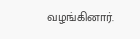வழங்கினார்.